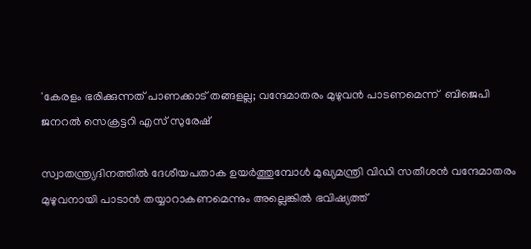'കേരളം ഭരിക്കുന്നത് പാണക്കാട് തങ്ങളല്ല; വന്ദേമാതരം മുഴുവന്‍ പാടണമെന്ന്  ബിജെപി ജനറല്‍ സെക്രട്ടറി എസ് സുരേഷ്

സ്വാതന്ത്ര്യദിനത്തില്‍ ദേശീയപതാക ഉയര്‍ത്തുമ്പോള്‍ മുഖ്യമന്ത്രി വിഡി സതീശന്‍ വന്ദേമാതരം മുഴുവനായി പാടാന്‍ തയ്യാറാകണമെന്നും അല്ലെങ്കില്‍ ഭവിഷ്യത്ത്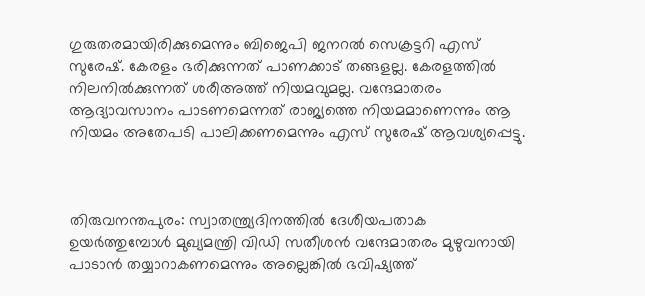ഗുരുതരമായിരിക്കുമെന്നും ബിജെപി ജനറല്‍ സെക്രട്ടറി എസ് സുരേഷ്. കേരളം ഭരിക്കുന്നത് പാണക്കാട് തങ്ങളല്ല. കേരളത്തില്‍ നിലനില്‍ക്കുന്നത് ശരീഅത്ത് നിയമവുമല്ല. വന്ദേമാതരം ആദ്യാവസാനം പാടണമെന്നത് രാജ്യത്തെ നിയമമാണെന്നും ആ നിയമം അതേപടി പാലിക്കണമെന്നും എസ് സുരേഷ് ആവശ്യപ്പെട്ടു.



തിരുവനന്തപുരം: സ്വാതന്ത്ര്യദിനത്തില്‍ ദേശീയപതാക ഉയര്‍ത്തുമ്പോള്‍ മുഖ്യമന്ത്രി വിഡി സതീശന്‍ വന്ദേമാതരം മുഴുവനായി പാടാന്‍ തയ്യാറാകണമെന്നും അല്ലെങ്കില്‍ ഭവിഷ്യത്ത്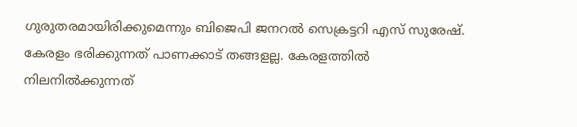ഗുരുതരമായിരിക്കുമെന്നും ബിജെപി ജനറല്‍ സെക്രട്ടറി എസ് സുരേഷ്. കേരളം ഭരിക്കുന്നത് പാണക്കാട് തങ്ങളല്ല. കേരളത്തില്‍ നിലനില്‍ക്കുന്നത്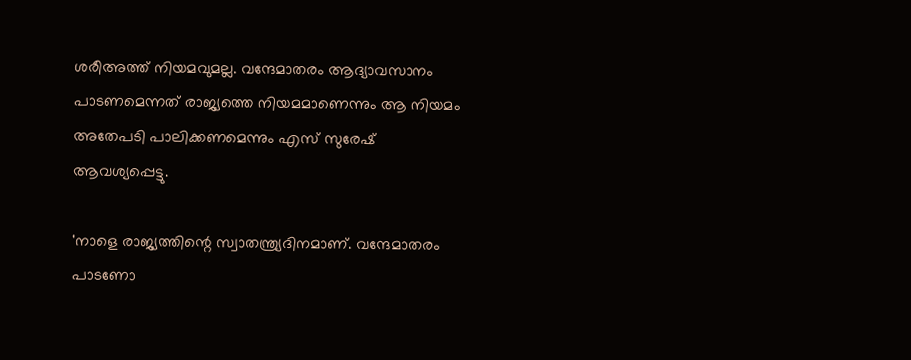ശരീഅത്ത് നിയമവുമല്ല. വന്ദേമാതരം ആദ്യാവസാനം പാടണമെന്നത് രാജ്യത്തെ നിയമമാണെന്നും ആ നിയമം അതേപടി പാലിക്കണമെന്നും എസ് സുരേഷ് ആവശ്യപ്പെട്ടു.

'നാളെ രാജ്യത്തിന്റെ സ്വാതന്ത്ര്യദിനമാണ്. വന്ദേമാതരം പാടണോ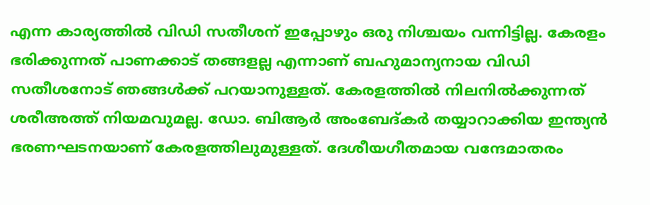എന്ന കാര്യത്തില്‍ വിഡി സതീശന് ഇപ്പോഴും ഒരു നിശ്ചയം വന്നിട്ടില്ല. കേരളം ഭരിക്കുന്നത് പാണക്കാട് തങ്ങളല്ല എന്നാണ് ബഹുമാന്യനായ വിഡി സതീശനോട് ഞങ്ങള്‍ക്ക് പറയാനുള്ളത്. കേരളത്തില്‍ നിലനില്‍ക്കുന്നത് ശരീഅത്ത് നിയമവുമല്ല. ഡോ. ബിആര്‍ അംബേദ്കര്‍ തയ്യാറാക്കിയ ഇന്ത്യന്‍ ഭരണഘടനയാണ് കേരളത്തിലുമുള്ളത്. ദേശീയഗീതമായ വന്ദേമാതരം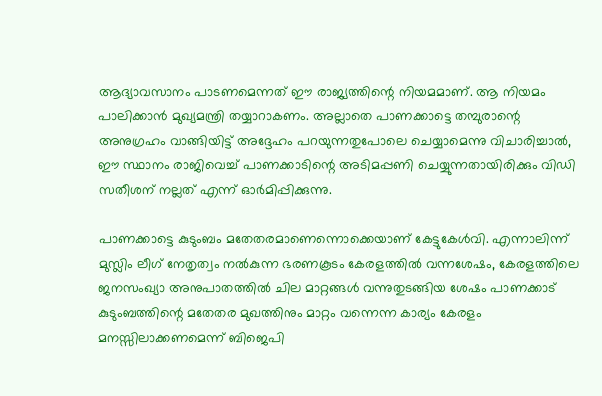ആദ്യാവസാനം പാടണമെന്നത് ഈ രാജ്യത്തിന്റെ നിയമമാണ്. ആ നിയമം പാലിക്കാന്‍ മുഖ്യമന്ത്രി തയ്യാറാകണം. അല്ലാതെ പാണക്കാട്ടെ തമ്പുരാന്റെ അനുഗ്രഹം വാങ്ങിയിട്ട് അദ്ദേഹം പറയുന്നതുപോലെ ചെയ്യാമെന്നു വിചാരിച്ചാല്‍, ഈ സ്ഥാനം രാജിവെച്ച് പാണക്കാടിന്റെ അടിമപ്പണി ചെയ്യുന്നതായിരിക്കും വിഡി സതീശന് നല്ലത് എന്ന് ഓര്‍മിപ്പിക്കുന്നു.

പാണക്കാട്ടെ കുടുംബം മതേതരമാണെന്നൊക്കെയാണ് കേട്ടുകേള്‍വി. എന്നാലിന്ന് മുസ്ലിം ലീഗ് നേതൃത്വം നല്‍കുന്ന ഭരണകൂടം കേരളത്തില്‍ വന്നശേഷം, കേരളത്തിലെ ജനസംഖ്യാ അനുപാതത്തില്‍ ചില മാറ്റങ്ങള്‍ വന്നുതുടങ്ങിയ ശേഷം പാണക്കാട് കുടുംബത്തിന്റെ മതേതര മുഖത്തിനും മാറ്റം വന്നെന്ന കാര്യം കേരളം മനസ്സിലാക്കണമെന്ന് ബിജെപി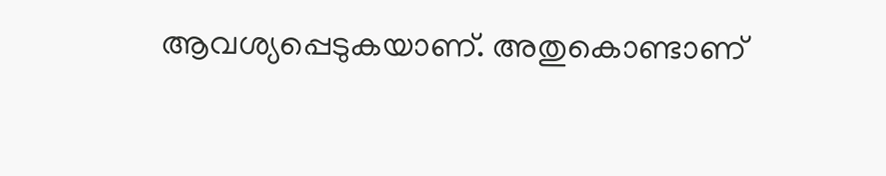ആവശ്യപ്പെടുകയാണ്. അതുകൊണ്ടാണ്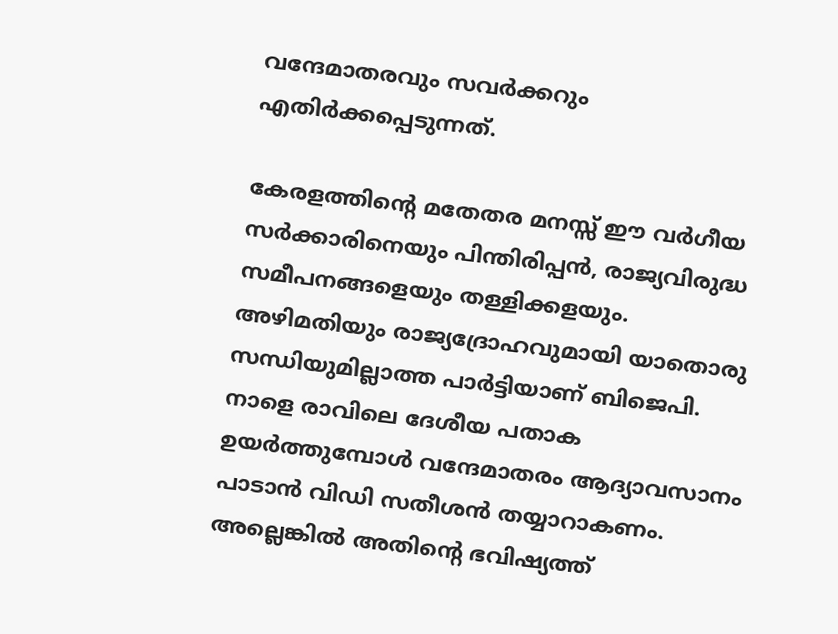വന്ദേമാതരവും സവര്‍ക്കറും എതിര്‍ക്കപ്പെടുന്നത്.

കേരളത്തിന്റെ മതേതര മനസ്സ് ഈ വര്‍ഗീയ സര്‍ക്കാരിനെയും പിന്തിരിപ്പന്‍, രാജ്യവിരുദ്ധ സമീപനങ്ങളെയും തള്ളിക്കളയും. അഴിമതിയും രാജ്യദ്രോഹവുമായി യാതൊരു സന്ധിയുമില്ലാത്ത പാര്‍ട്ടിയാണ് ബിജെപി. നാളെ രാവിലെ ദേശീയ പതാക ഉയര്‍ത്തുമ്പോള്‍ വന്ദേമാതരം ആദ്യാവസാനം പാടാന്‍ വിഡി സതീശന്‍ തയ്യാറാകണം. അല്ലെങ്കില്‍ അതിന്റെ ഭവിഷ്യത്ത്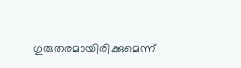ഗുരുതരമായിരിക്കുമെന്ന്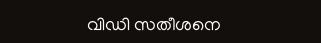വിഡി സതീശനെ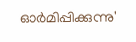ഓര്‍മിപ്പിക്കുന്നു'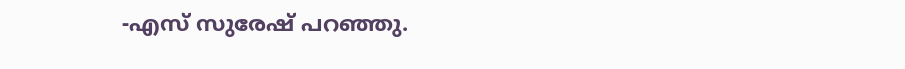-എസ് സുരേഷ് പറഞ്ഞു.